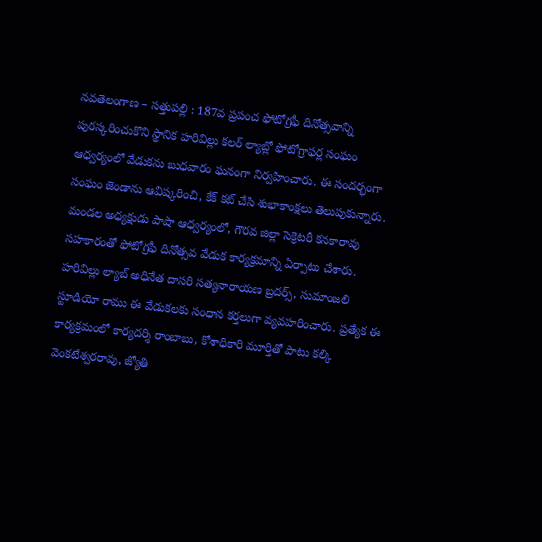నవతెలంగాణ – సత్తుపల్లి : 187వ ప్రపంచ ఫోటోగ్రఫీ దినోత్సవాన్ని పురస్కరించుకొని స్థానిక హరివిల్లు కలర్ ల్యాబ్లో ఫోటోగ్రాఫర్ల సంఘం ఆధ్వర్యంలో వేడుకను బుధవారం ఘనంగా నిర్వహించారు. ఈ సందర్భంగా సంఘం జెండాను ఆవిష్కరించి, కేక్ కట్ చేసి శుభాకాంక్షలు తెలుపుకున్నారు. మండల అధ్యక్షుడు పాషా ఆధ్వర్యంలో, గౌరవ జిల్లా సెక్రెటరీ కనకారావు సహకారంతో ఫోటోగ్రఫీ దినోత్సవ వేడుక కార్యక్రమాన్ని ఏర్పాటు చేశారు. హరివిల్లు ల్యాబ్ అధినేత దాసరి సత్యనారాయణ బ్రదర్స్, సుమాంజలి స్టూడియో రాము ఈ వేడుకలకు సంధాన కర్తలుగా వ్యవహరించారు. ప్రత్యేక ఈ కార్యక్రమంలో కార్యదర్శి రాంబాబు, కోశాధికారి మూర్తితో పాటు కల్కి వెంకటేశ్వరరావు, జ్యోతి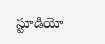స్టూడియో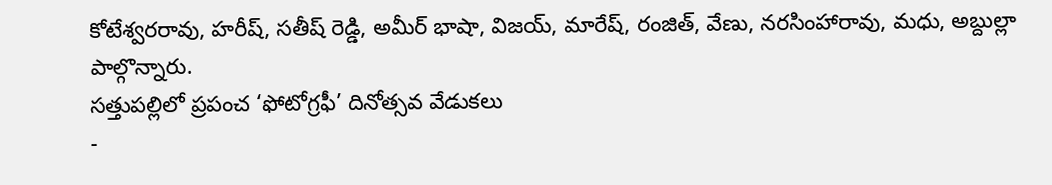కోటేశ్వరరావు, హరీష్, సతీష్ రెడ్డి, అమీర్ భాషా, విజయ్, మారేష్, రంజిత్, వేణు, నరసింహారావు, మధు, అబ్దుల్లా పాల్గొన్నారు.
సత్తుపల్లిలో ప్రపంచ ‘ఫోటోగ్రఫీ’ దినోత్సవ వేడుకలు
-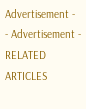Advertisement -
- Advertisement -
RELATED ARTICLES